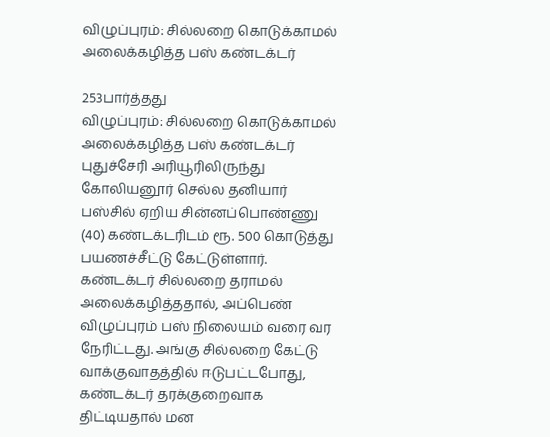விழுப்புரம்: சில்லறை கொடுக்காமல் அலைக்கழித்த பஸ் கண்டக்டர்

253பார்த்தது
விழுப்புரம்: சில்லறை கொடுக்காமல் அலைக்கழித்த பஸ் கண்டக்டர்
புதுச்சேரி அரியூரிலிருந்து கோலியனூர் செல்ல தனியார் பஸ்சில் ஏறிய சின்னப்பொண்ணு (40) கண்டக்டரிடம் ரூ. 500 கொடுத்து பயணச்சீட்டு கேட்டுள்ளார். கண்டக்டர் சில்லறை தராமல் அலைக்கழித்ததால், அப்பெண் விழுப்புரம் பஸ் நிலையம் வரை வர நேரிட்டது. அங்கு சில்லறை கேட்டு வாக்குவாதத்தில் ஈடுபட்டபோது, கண்டக்டர் தரக்குறைவாக திட்டியதால் மன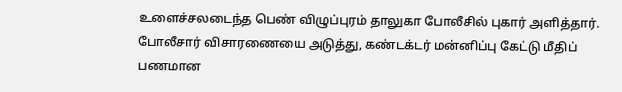உளைச்சலடைந்த பெண் விழுப்புரம் தாலுகா போலீசில் புகார் அளித்தார். போலீசார் விசாரணையை அடுத்து, கண்டக்டர் மன்னிப்பு கேட்டு மீதிப் பணமான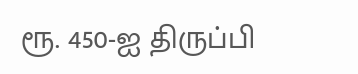ரூ. 450-ஐ திருப்பி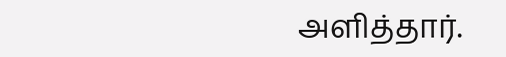அளித்தார்.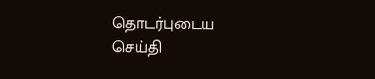தொடர்புடைய செய்தி